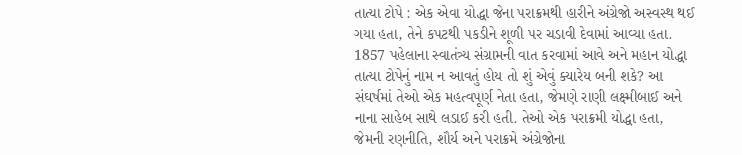તાત્યા ટોપે : એક એવા યોદ્ધા જેના પરાક્રમથી હારીને અંગ્રેજો અસ્વસ્થ થઈ ગયા હતા, તેને કપટથી પકડીને શૂળી પર ચડાવી દેવામાં આવ્યા હતા.
1857 પહેલાના સ્વાતંત્ર્ય સંગ્રામની વાત કરવામાં આવે અને મહાન યોદ્ધા તાત્યા ટોપેનું નામ ન આવતું હોય તો શું એવું ક્યારેય બની શકે? આ સંઘર્ષમાં તેઓ એક મહત્વપૂર્ણ નેતા હતા, જેમણે રાણી લક્ષ્મીબાઈ અને નાના સાહેબ સાથે લડાઈ કરી હતી. તેઓ એક પરાક્રમી યોદ્ધા હતા, જેમની રણનીતિ, શૌર્ય અને પરાક્રમે અંગ્રેજોના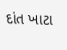દાંત ખાટા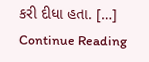કરી દીધા હતા. […]
Continue Reading